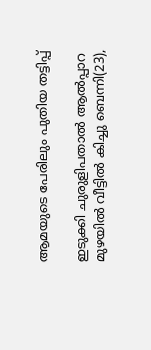ആമയുടെ പേരിലും പുതിയ തട്ടിപ്പ്

ഇടുക്കി ചുരുളിപതാല്‍ ആല്‍പ്പാറ മുഴയില്‍ വീട്ടില്‍ കിച്ചു ബെന്നി(23),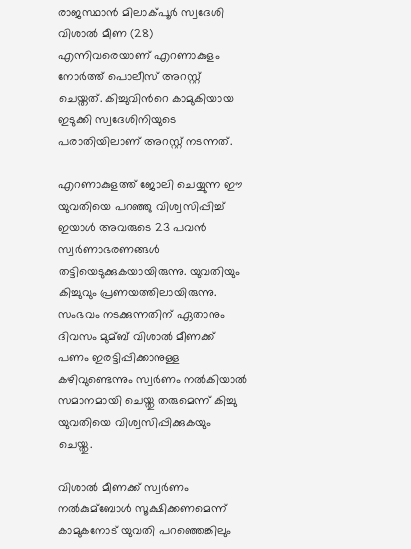രാജസ്ഥാന്‍ മിലാക്പൂര്‍ സ്വദേശി വിശാല്‍ മീണ (28) എന്നിവരെയാണ് എറണാകുളം നോര്‍ത്ത് പൊലീസ് അറസ്റ്റ് ചെയ്തത്. കിച്ചുവിന്‍റെ കാമുകിയായ ഇടുക്കി സ്വദേശിനിയുടെ പരാതിയിലാണ് അറസ്റ്റ് നടന്നത്.

എറണാകുളത്ത് ജോലി ചെയ്യുന്ന ഈ യുവതിയെ പറഞ്ഞു വിശ്വസിപ്പിച്ച്‌ ഇയാള്‍ അവരുടെ 23 പവന്‍ സ്വര്‍ണാഭരണങ്ങള്‍ തട്ടിയെടുക്കുകയായിരുന്നു. യുവതിയും കിച്ചുവും പ്രണയത്തിലായിരുന്നു. സംഭവം നടക്കുന്നതിന് ഏതാനും ദിവസം മുമ്ബ് വിശാല്‍ മീണക്ക് പണം ഇരട്ടിപ്പിക്കാനുള്ള കഴിവുണ്ടെന്നും സ്വര്‍ണം നല്‍കിയാല്‍ സമാനമായി ചെയ്തു തരുമെന്ന് കിച്ചു യുവതിയെ വിശ്വസിപ്പിക്കുകയും ചെയ്തു.

വിശാല്‍ മീണക്ക് സ്വര്‍ണം നല്‍കുമ്ബോള്‍ സൂക്ഷിക്കണമെന്ന് കാമുകനോട് യുവതി പറഞ്ഞെങ്കിലും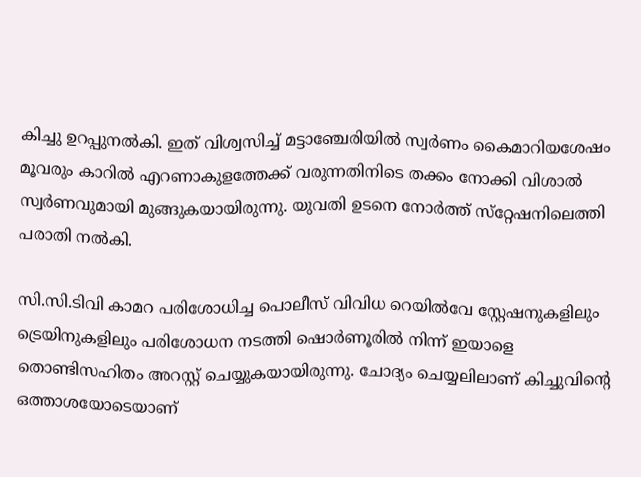കിച്ചു ഉറപ്പുനല്‍കി. ഇത് വിശ്വസിച്ച്‌ മട്ടാഞ്ചേരിയില്‍ സ്വര്‍ണം കൈമാറിയശേഷം മൂവരും കാറില്‍ എറണാകുളത്തേക്ക് വരുന്നതിനിടെ തക്കം നോക്കി വിശാല്‍ സ്വര്‍ണവുമായി മുങ്ങുകയായിരുന്നു. യുവതി ഉടനെ നോര്‍ത്ത് സ്‌റ്റേഷനിലെത്തി പരാതി നല്‍കി.

സി.സി.ടിവി കാമറ പരിശോധിച്ച പൊലീസ് വിവിധ റെയില്‍വേ സ്റ്റേഷനുകളിലും ട്രെയിനുകളിലും പരിശോധന നടത്തി ഷൊര്‍ണൂരില്‍ നിന്ന് ഇയാളെ തൊണ്ടിസഹിതം അറസ്റ്റ് ചെയ്യുകയായിരുന്നു. ചോദ്യം ചെയ്യലിലാണ് കിച്ചുവിന്‍റെ ഒത്താശയോടെയാണ്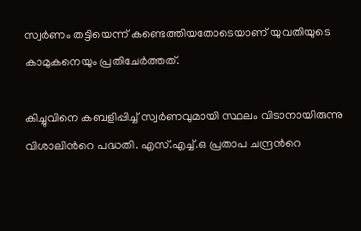സ്വര്‍ണം തട്ടിയെന്ന് കണ്ടെത്തിയതോടെയാണ് യുവതിയുടെ കാമുകനെയും പ്രതിചേര്‍ത്തത്.

കിച്ചുവിനെ കബളിപ്പിച്ച്‌ സ്വര്‍ണവുമായി സ്ഥലം വിടാനായിരുന്നു വിശാലിന്‍റെ പദ്ധതി. എസ്.എച്ച്‌.ഒ പ്രതാപ ചന്ദ്രന്‍റെ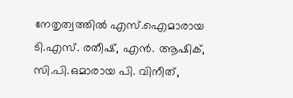നേതൃത്വത്തില്‍ എസ്.ഐമാരായ ടി.എസ്. രതീഷ്, എന്‍. ആഷിക്, സി.പി.ഒമാരായ പി. വിനീത്,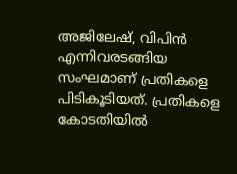അജിലേഷ്, വിപിന്‍ എന്നിവരടങ്ങിയ സംഘമാണ് പ്രതികളെ പിടികൂടിയത്. പ്രതികളെ കോടതിയില്‍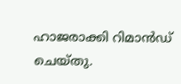ഹാജരാക്കി റിമാന്‍ഡ് ചെയ്തു.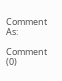Comment As:

Comment (0)